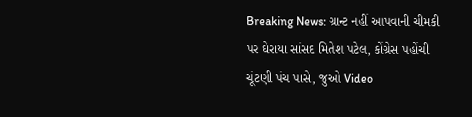Breaking News: ગ્રાન્ટ નહીં આપવાની ચીમકી પર ઘેરાયા સાંસદ મિતેશ પટેલ, કોંગ્રેસ પહોંચી ચૂંટણી પંચ પાસે, જુઓ Video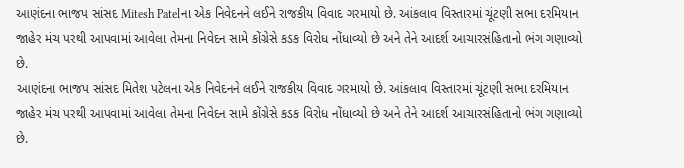આણંદના ભાજપ સાંસદ Mitesh Patelના એક નિવેદનને લઈને રાજકીય વિવાદ ગરમાયો છે. આંકલાવ વિસ્તારમાં ચૂંટણી સભા દરમિયાન જાહેર મંચ પરથી આપવામાં આવેલા તેમના નિવેદન સામે કોંગ્રેસે કડક વિરોધ નોંધાવ્યો છે અને તેને આદર્શ આચારસંહિતાનો ભંગ ગણાવ્યો છે.
આણંદના ભાજપ સાંસદ મિતેશ પટેલના એક નિવેદનને લઈને રાજકીય વિવાદ ગરમાયો છે. આંકલાવ વિસ્તારમાં ચૂંટણી સભા દરમિયાન જાહેર મંચ પરથી આપવામાં આવેલા તેમના નિવેદન સામે કોંગ્રેસે કડક વિરોધ નોંધાવ્યો છે અને તેને આદર્શ આચારસંહિતાનો ભંગ ગણાવ્યો છે.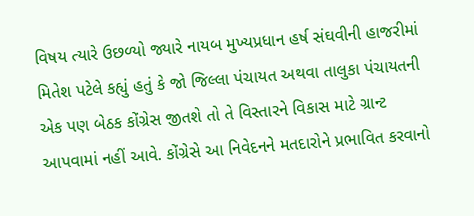વિષય ત્યારે ઉછળ્યો જ્યારે નાયબ મુખ્યપ્રધાન હર્ષ સંઘવીની હાજરીમાં મિતેશ પટેલે કહ્યું હતું કે જો જિલ્લા પંચાયત અથવા તાલુકા પંચાયતની એક પણ બેઠક કોંગ્રેસ જીતશે તો તે વિસ્તારને વિકાસ માટે ગ્રાન્ટ આપવામાં નહીં આવે. કોંગ્રેસે આ નિવેદનને મતદારોને પ્રભાવિત કરવાનો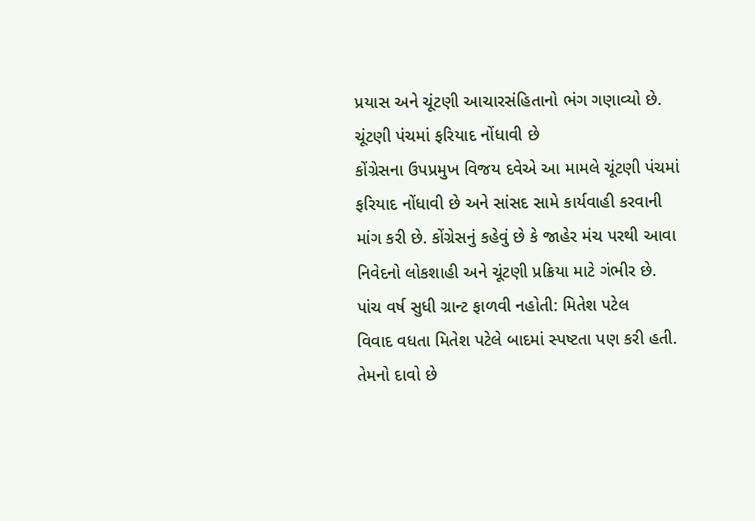પ્રયાસ અને ચૂંટણી આચારસંહિતાનો ભંગ ગણાવ્યો છે.
ચૂંટણી પંચમાં ફરિયાદ નોંધાવી છે
કોંગ્રેસના ઉપપ્રમુખ વિજય દવેએ આ મામલે ચૂંટણી પંચમાં ફરિયાદ નોંધાવી છે અને સાંસદ સામે કાર્યવાહી કરવાની માંગ કરી છે. કોંગ્રેસનું કહેવું છે કે જાહેર મંચ પરથી આવા નિવેદનો લોકશાહી અને ચૂંટણી પ્રક્રિયા માટે ગંભીર છે.
પાંચ વર્ષ સુધી ગ્રાન્ટ ફાળવી નહોતી: મિતેશ પટેલ
વિવાદ વધતા મિતેશ પટેલે બાદમાં સ્પષ્ટતા પણ કરી હતી. તેમનો દાવો છે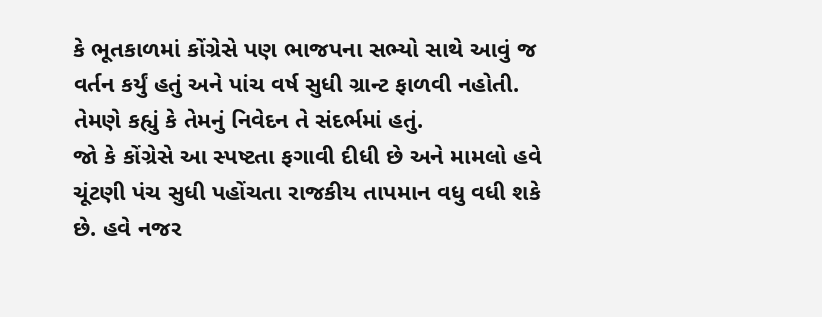કે ભૂતકાળમાં કોંગ્રેસે પણ ભાજપના સભ્યો સાથે આવું જ વર્તન કર્યું હતું અને પાંચ વર્ષ સુધી ગ્રાન્ટ ફાળવી નહોતી. તેમણે કહ્યું કે તેમનું નિવેદન તે સંદર્ભમાં હતું.
જો કે કોંગ્રેસે આ સ્પષ્ટતા ફગાવી દીધી છે અને મામલો હવે ચૂંટણી પંચ સુધી પહોંચતા રાજકીય તાપમાન વધુ વધી શકે છે. હવે નજર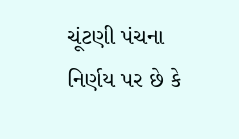ચૂંટણી પંચના નિર્ણય પર છે કે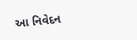આ નિવેદન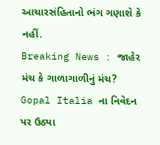આચારસંહિતાનો ભંગ ગણાશે કે નહીં.
Breaking News : જાહેર મંચ કે ગાળાગાળીનું મંચ? Gopal Italia ના નિવેદન પર ઉઠ્યા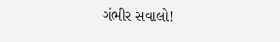ગંભીર સવાલો!